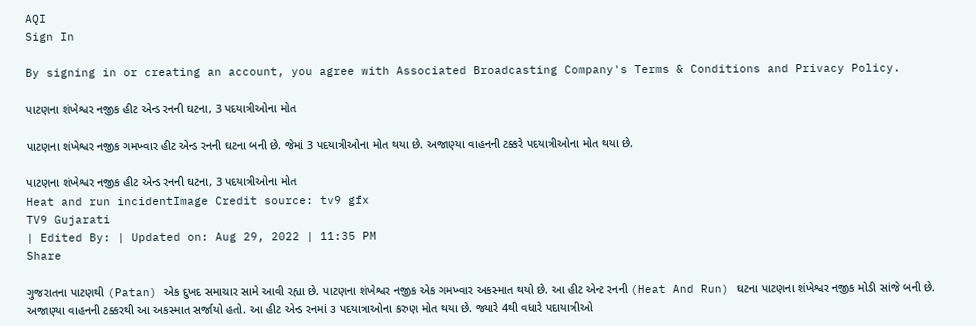AQI
Sign In

By signing in or creating an account, you agree with Associated Broadcasting Company's Terms & Conditions and Privacy Policy.

પાટણના શંખેશ્વર નજીક હીટ એન્ડ રનની ઘટના, 3 પદયાત્રીઓના મોત

પાટણના શંખેશ્વર નજીક ગમખ્વાર હીટ એન્ડ રનની ઘટના બની છે. જેમાં 3 પદયાત્રીઓના મોત થયા છે. અજાણ્યા વાહનની ટક્કરે પદયાત્રીઓના મોત થયા છે.

પાટણના શંખેશ્વર નજીક હીટ એન્ડ રનની ઘટના, 3 પદયાત્રીઓના મોત
Heat and run incidentImage Credit source: tv9 gfx
TV9 Gujarati
| Edited By: | Updated on: Aug 29, 2022 | 11:35 PM
Share

ગુજરાતના પાટણથી (Patan) એક દુખદ સમાચાર સામે આવી રહ્યા છે. પાટણના શંખેશ્વર નજીક એક ગમખ્વાર અકસ્માત થયો છે. આ હીટ એન્ટ રનની (Heat And Run) ઘટના પાટણના શંખેશ્વર નજીક મોડી સાંજે બની છે. અજાણ્યા વાહનની ટક્કરથી આ અકસ્માત સર્જાયો હતો. આ હીટ એન્ડ રનમાં ૩ પદયાત્રાઓના કરુણ મોત થયા છે. જ્યારે 4થી વધારે પદાયાત્રીઓ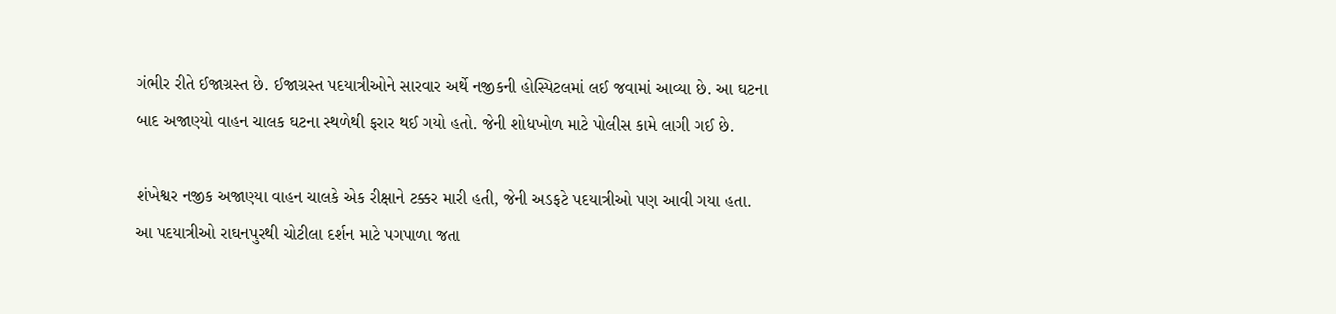ગંભીર રીતે ઈજાગ્રસ્ત છે. ઈજાગ્રસ્ત પદયાત્રીઓને સારવાર અર્થે નજીકની હોસ્પિટલમાં લઈ જવામાં આવ્યા છે. આ ઘટના બાદ અજાણ્યો વાહન ચાલક ઘટના સ્થળેથી ફરાર થઈ ગયો હતો. જેની શોધખોળ માટે પોલીસ કામે લાગી ગઈ છે.

શંખેશ્વર નજીક અજાણ્યા વાહન ચાલકે એક રીક્ષાને ટક્કર મારી હતી, જેની અડફટે પદયાત્રીઓ પણ આવી ગયા હતા. આ પદયાત્રીઓ રાઘનપુરથી ચોટીલા દર્શન માટે પગપાળા જતા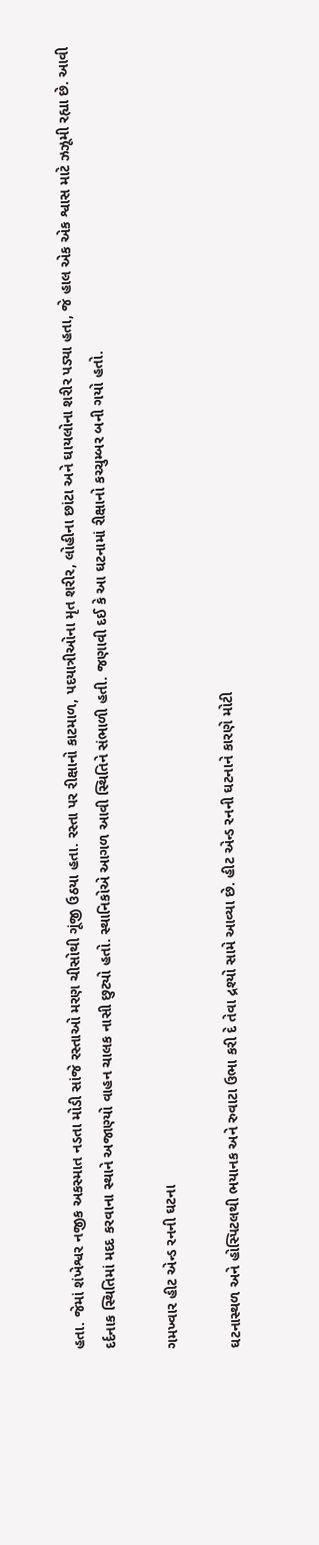હતા. જેમાં શંખેશ્વર નજીક અકસ્માત નડતા મોડી સાંજે રસ્તાઓ મરણ ચીસોથી ગૂંજી ઉઠયા હતા. રસ્તા પર રીક્ષાનો કાટમાળ, પદયાત્રીઓના મૃત શરીર, લોહીના છાંટા અને ઘાયલોના શરીર પડ્યા હતા, જે હાલ એક એક શ્વાસ માટે ઝઝૂમી રહ્યા છે. આવી દર્દનાક સ્થિતિમાં મદદ કરવાના સ્થાને અજાણ્યો વાહન ચાલક નાસી છુટ્યો હતો. સ્થાનિકોએ આગળ આવી સ્થિતિને સંભાળી હતી. જણાવી દઈ કે આ ઘટનામાં રીક્ષાનો કચ્ચુમ્બર બની ગયો હતો.

ગમખ્વાર હીટ એન્ડ રનની ઘટના

ઘટનાસ્થળ અને હોસ્પિટલથી ભયાનક અને રુવાટા ઉભા કરી દે તેવા દ્રશ્યો સામે આવ્યા છે. હીટ એન્ડ રનની ઘટનાને કારણે મોટી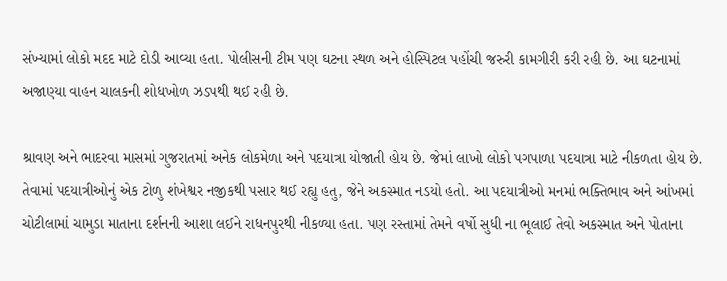સંખ્યામાં લોકો મદદ માટે દોડી આવ્યા હતા. પોલીસની ટીમ પણ ઘટના સ્થળ અને હોસ્પિટલ પહોંચી જરુરી કામગીરી કરી રહી છે. આ ઘટનામાં અજાણ્યા વાહન ચાલકની શોધખોળ ઝડપથી થઈ રહી છે.

શ્રાવણ અને ભાદરવા માસમાં ગુજરાતમાં અનેક લોકમેળા અને પદયાત્રા યોજાતી હોય છે. જેમાં લાખો લોકો પગપાળા પદયાત્રા માટે નીકળતા હોય છે. તેવામાં પદયાત્રીઓનું એક ટોળુ શંખેશ્વર નજીકથી પસાર થઈ રહ્યુ હતુ, જેને અકસ્માત નડયો હતો. આ પદયાત્રીઓ મનમાં ભક્તિભાવ અને આંખમાં ચોટીલામાં ચામુડા માતાના દર્શનની આશા લઈને રાધનપુરથી નીકળ્યા હતા. પણ રસ્તામાં તેમને વર્ષો સુધી ના ભૂલાઈ તેવો અકસ્માત અને પોતાના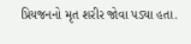પ્રિયજનનો મૃત શરીર જોવા પડ્યા હતા.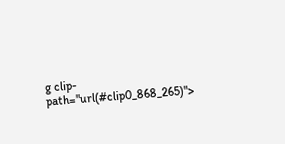g clip-path="url(#clip0_868_265)">